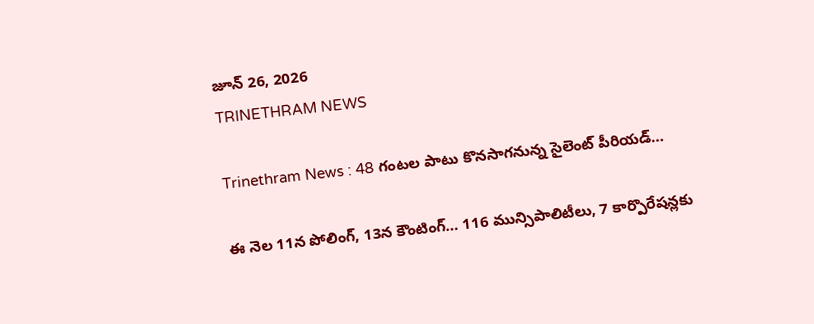జూన్ 26, 2026
TRINETHRAM NEWS

Trinethram News : 48 గంటల పాటు కొనసాగనున్న సైలెంట్ పీరియడ్‌…

ఈ నెల 11న పోలింగ్, 13న కౌంటింగ్… 116 మున్సిపాలిటీలు, 7 కార్పొరేషన్లకు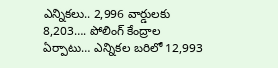ఎన్నికలు.. 2,996 వార్డులకు 8,203…. పోలింగ్ కేంద్రాల ఏర్పాటు… ఎన్నికల బరిలో 12,993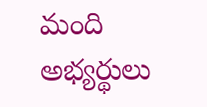మంది అభ్యర్థులు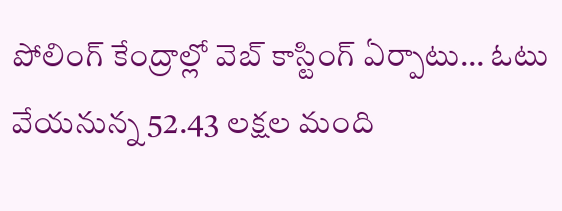పోలింగ్‌ కేంద్రాల్లో వెబ్ కాస్టింగ్ ఏర్పాటు… ఓటు వేయనున్న 52.43 లక్షల మంది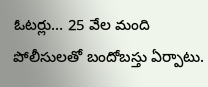ఓటర్లు… 25 వేల మంది పోలీసులతో బందోబస్తు ఏర్పాటు.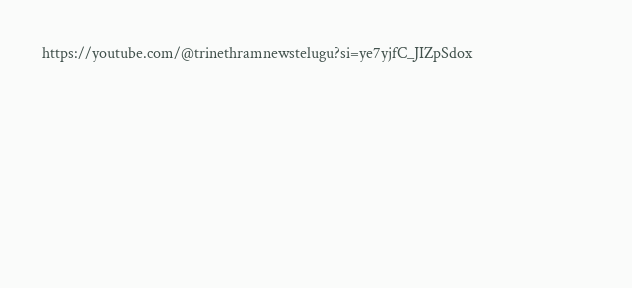https://youtube.com/@trinethramnewstelugu?si=ye7yjfC_JIZpSdox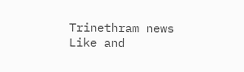Trinethram news
Like and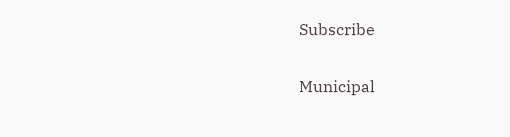Subscribe

Municipal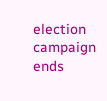election campaign ends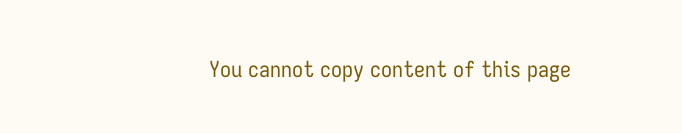You cannot copy content of this page